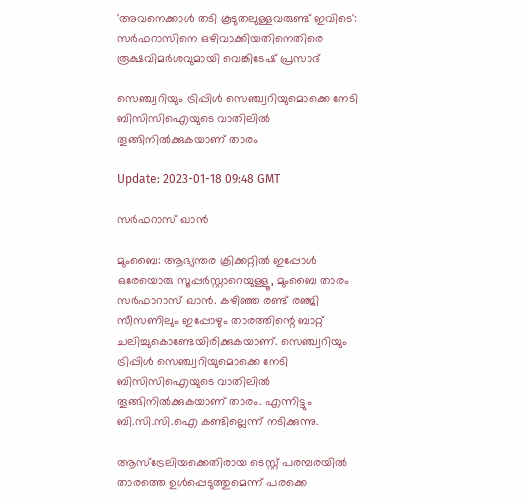'അവനെക്കാൾ തടി കൂടുതലുള്ളവരുണ്ട് ഇവിടെ': സർഫറാസിനെ ഒഴിവാക്കിയതിനെതിരെ രൂക്ഷവിമർശവുമായി വെങ്കിടേഷ് പ്രസാദ്

സെഞ്ച്വറിയും ട്രിപ്പിൾ സെഞ്ച്വറിയുമൊക്കെ നേടി ബിസിസിഐയുടെ വാതിലിൽ തൂങ്ങിനിൽക്കുകയാണ് താരം

Update: 2023-01-18 09:48 GMT

സർഫറാസ് ഖാൻ

മുംബൈ: ആഭ്യന്തര ക്രിക്കറ്റിൽ ഇപ്പോൾ ഒരേയൊരു സൂപ്പർസ്റ്റാറെയുള്ളൂ, മുംബൈ താരം സർഫാറാസ് ഖാൻ. കഴിഞ്ഞ രണ്ട് രഞ്ജി സീസണിലും ഇപ്പോഴും താരത്തിന്റെ ബാറ്റ് ചലിച്ചുകൊണ്ടേയിരിക്കുകയാണ്. സെഞ്ച്വറിയും ട്രിപ്പിൾ സെഞ്ച്വറിയുമൊക്കെ നേടി ബിസിസിഐയുടെ വാതിലിൽ തൂങ്ങിനിൽക്കുകയാണ് താരം. എന്നിട്ടും ബി.സി.സി.ഐ കണ്ടില്ലെന്ന് നടിക്കുന്നു.

ആസ്‌ട്രേലിയക്കെതിരായ ടെസ്റ്റ് പരമ്പരയിൽ താരത്തെ ഉൾപ്പെടുത്തുമെന്ന് പരക്കെ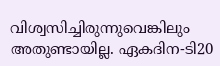വിശ്വസിച്ചിരുന്നുവെങ്കിലും അതുണ്ടായില്ല. ഏകദിന-ടി20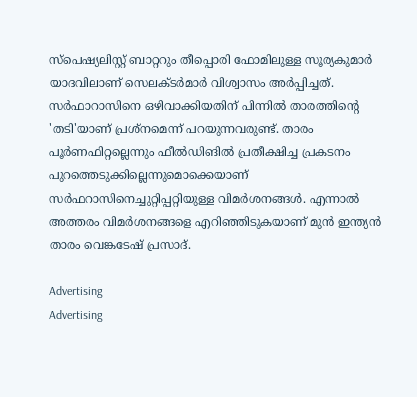സ്‌പെഷ്യലിസ്റ്റ് ബാറ്ററും തീപ്പൊരി ഫോമിലുള്ള സൂര്യകുമാർ യാദവിലാണ് സെലക്ടർമാർ വിശ്വാസം അർപ്പിച്ചത്. സർഫാറാസിനെ ഒഴിവാക്കിയതിന് പിന്നിൽ താരത്തിന്റെ 'തടി'യാണ് പ്രശ്‌നമെന്ന് പറയുന്നവരുണ്ട്. താരം പൂർണഫിറ്റല്ലെന്നും ഫീൽഡിങിൽ പ്രതീക്ഷിച്ച പ്രകടനം പുറത്തെടുക്കില്ലെന്നുമൊക്കെയാണ് സർഫറാസിനെച്ചുറ്റിപ്പറ്റിയുള്ള വിമർശനങ്ങൾ. എന്നാൽ അത്തരം വിമർശനങ്ങളെ എറിഞ്ഞിടുകയാണ് മുൻ ഇന്ത്യൻ താരം വെങ്കടേഷ് പ്രസാദ്.

Advertising
Advertising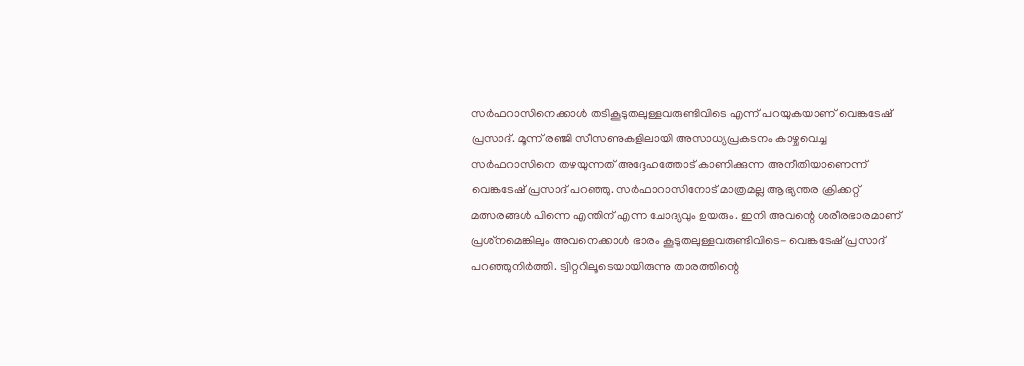സർഫറാസിനെക്കാൾ തടികൂടുതലുള്ളവരുണ്ടിവിടെ എന്ന് പറയുകയാണ് വെങ്കടേഷ് പ്രസാദ്. മൂന്ന് രഞ്ജി സീസണുകളിലായി അസാധ്യപ്രകടനം കാഴ്ചവെച്ച സർഫറാസിനെ തഴയുന്നത് അദ്ദേഹത്തോട് കാണിക്കുന്ന അനീതിയാണെന്ന് വെങ്കടേഷ് പ്രസാദ് പറഞ്ഞു. സർഫാറാസിനോട് മാത്രമല്ല ആഭ്യന്തര ക്രിക്കറ്റ് മത്സരങ്ങൾ പിന്നെ എന്തിന് എന്ന ചോദ്യവും ഉയരും. ഇനി അവന്റെ ശരീരഭാരമാണ് പ്രശ്‌നമെങ്കിലും അവനെക്കാൾ ഭാരം കൂടുതലുള്ളവരുണ്ടിവിടെ- വെങ്കടേഷ് പ്രസാദ് പറഞ്ഞുനിർത്തി. ട്വിറ്ററിലൂടെയായിരുന്നു താരത്തിന്റെ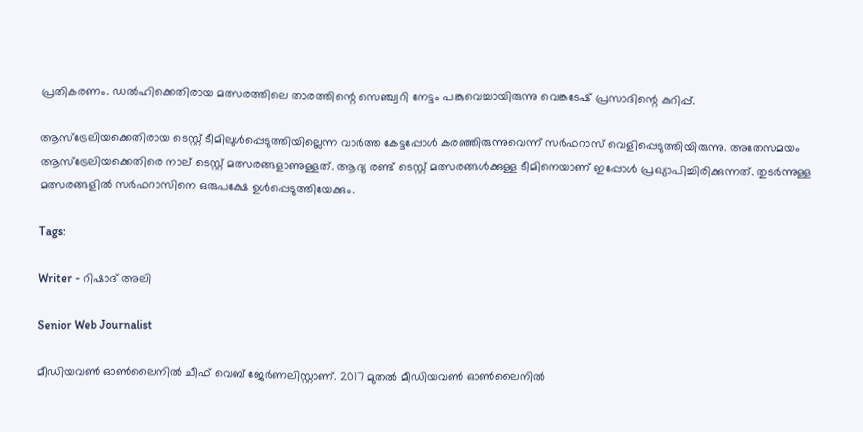പ്രതികരണം. ഡൽഹിക്കെതിരായ മത്സരത്തിലെ താരത്തിന്റെ സെഞ്ച്വറി നേട്ടം പങ്കുവെച്ചായിരുന്നു വെങ്കടേഷ് പ്രസാദിന്റെ കുറിപ്പ്.

ആസ്‌ട്രേലിയക്കെതിരായ ടെസ്റ്റ് ടീമിലുൾപ്പെടുത്തിയില്ലെന്ന വാർത്ത കേട്ടപ്പോൾ കരഞ്ഞിരുന്നുവെന്ന് സർഫറാസ് വെളിപ്പെടുത്തിയിരുന്നു. അതേസമയം ആസ്‌ട്രേലിയക്കെതിരെ നാല് ടെസ്റ്റ് മത്സരങ്ങളാണുള്ളത്. ആദ്യ രണ്ട് ടെസ്റ്റ് മത്സരങ്ങൾക്കുള്ള ടീമിനെയാണ് ഇപ്പോൾ പ്രഖ്യാപിച്ചിരിക്കുന്നത്. തുടർന്നുള്ള മത്സരങ്ങളിൽ സർഫറാസിനെ ഒരുപക്ഷേ ഉൾപ്പെടുത്തിയേക്കും.

Tags:

Writer - റിഷാദ് അലി

Senior Web Journalist

മീഡിയവൺ ഓൺലൈനിൽ ചീഫ് വെബ് ജേർണലിസ്റ്റാണ്. 2017 മുതൽ മീഡിയവൺ ഓൺലൈനിൽ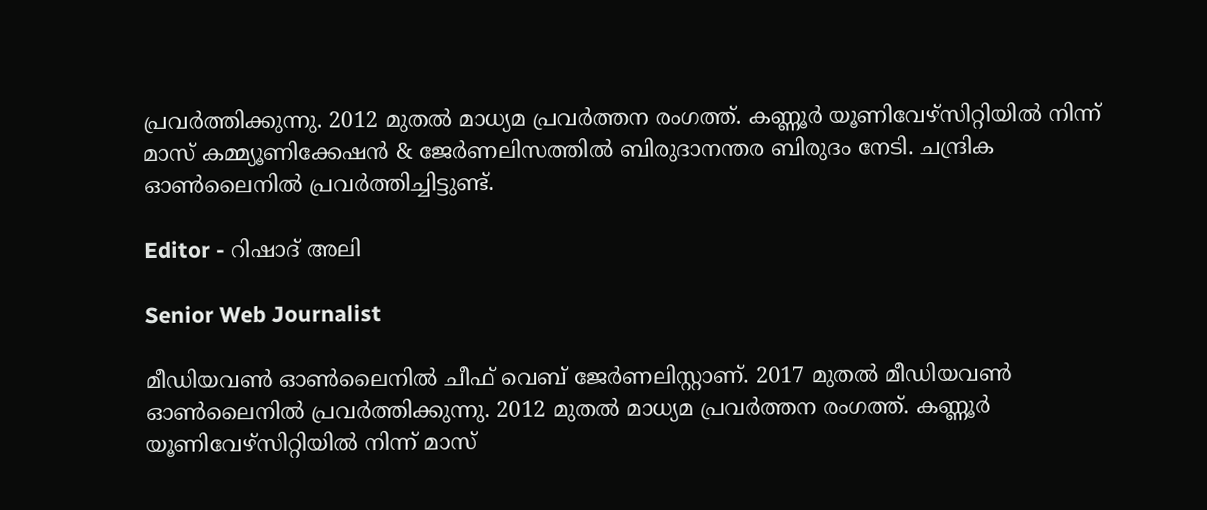പ്രവർത്തിക്കുന്നു. 2012 മുതൽ മാധ്യമ പ്രവർത്തന രംഗത്ത്. കണ്ണൂര്‍ യൂണിവേഴ്‌സിറ്റിയിൽ നിന്ന് മാസ് കമ്മ്യൂണിക്കേഷന്‍ & ജേര്‍ണലിസത്തില്‍ ബിരുദാനന്തര ബിരുദം നേടി. ചന്ദ്രിക ഓണ്‍ലൈനില്‍ പ്രവര്‍ത്തിച്ചിട്ടുണ്ട്.

Editor - റിഷാദ് അലി

Senior Web Journalist

മീഡിയവൺ ഓൺലൈനിൽ ചീഫ് വെബ് ജേർണലിസ്റ്റാണ്. 2017 മുതൽ മീഡിയവൺ ഓൺലൈനിൽ പ്രവർത്തിക്കുന്നു. 2012 മുതൽ മാധ്യമ പ്രവർത്തന രംഗത്ത്. കണ്ണൂര്‍ യൂണിവേഴ്‌സിറ്റിയിൽ നിന്ന് മാസ്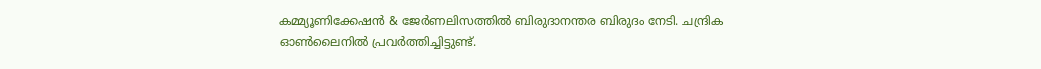കമ്മ്യൂണിക്കേഷന്‍ & ജേര്‍ണലിസത്തില്‍ ബിരുദാനന്തര ബിരുദം നേടി. ചന്ദ്രിക ഓണ്‍ലൈനില്‍ പ്രവര്‍ത്തിച്ചിട്ടുണ്ട്.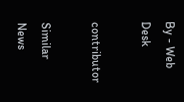By - Web Desk

contributor

Similar News